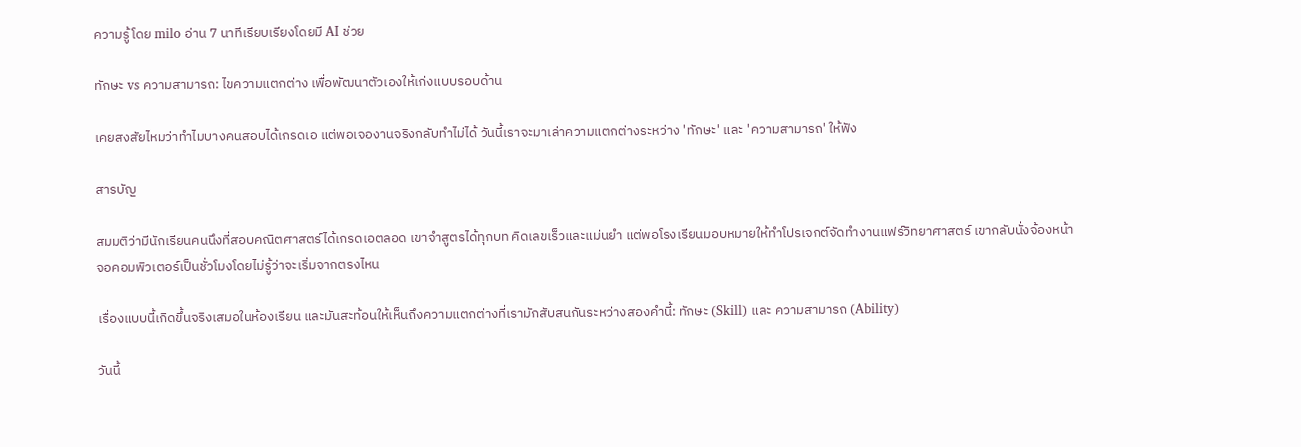ความรู้โดย milo อ่าน 7 นาทีเรียบเรียงโดยมี AI ช่วย

ทักษะ vs ความสามารถ: ไขความแตกต่าง เพื่อพัฒนาตัวเองให้เก่งแบบรอบด้าน

เคยสงสัยไหมว่าทำไมบางคนสอบได้เกรดเอ แต่พอเจองานจริงกลับทำไม่ได้ วันนี้เราจะมาเล่าความแตกต่างระหว่าง 'ทักษะ' และ 'ความสามารถ' ให้ฟัง

สารบัญ

สมมติว่ามีนักเรียนคนนึงที่สอบคณิตศาสตร์ได้เกรดเอตลอด เขาจำสูตรได้ทุกบท คิดเลขเร็วและแม่นยำ แต่พอโรงเรียนมอบหมายให้ทำโปรเจกต์จัดทำงานแฟร์วิทยาศาสตร์ เขากลับนั่งจ้องหน้าจอคอมพิวเตอร์เป็นชั่วโมงโดยไม่รู้ว่าจะเริ่มจากตรงไหน

เรื่องแบบนี้เกิดขึ้นจริงเสมอในห้องเรียน และมันสะท้อนให้เห็นถึงความแตกต่างที่เรามักสับสนกันระหว่างสองคำนี้: ทักษะ (Skill) และ ความสามารถ (Ability)

วันนี้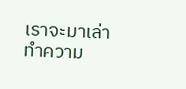เราจะมาเล่าทำความ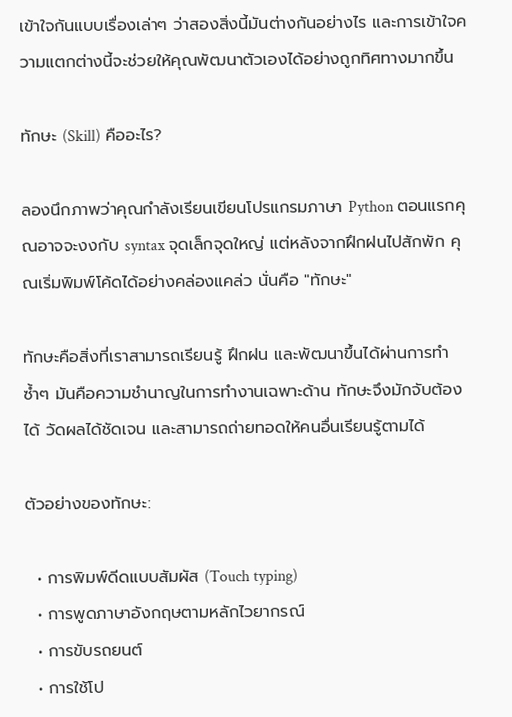เข้าใจกันแบบเรื่องเล่าๆ ว่าสองสิ่งนี้มันต่างกันอย่างไร และการเข้าใจความแตกต่างนี้จะช่วยให้คุณพัฒนาตัวเองได้อย่างถูกทิศทางมากขึ้น

ทักษะ (Skill) คืออะไร?

ลองนึกภาพว่าคุณกำลังเรียนเขียนโปรแกรมภาษา Python ตอนแรกคุณอาจจะงงกับ syntax จุดเล็กจุดใหญ่ แต่หลังจากฝึกฝนไปสักพัก คุณเริ่มพิมพ์โค้ดได้อย่างคล่องแคล่ว นั่นคือ "ทักษะ"

ทักษะคือสิ่งที่เราสามารถเรียนรู้ ฝึกฝน และพัฒนาขึ้นได้ผ่านการทำซ้ำๆ มันคือความชำนาญในการทำงานเฉพาะด้าน ทักษะจึงมักจับต้องได้ วัดผลได้ชัดเจน และสามารถถ่ายทอดให้คนอื่นเรียนรู้ตามได้

ตัวอย่างของทักษะ:

  • การพิมพ์ดีดแบบสัมผัส (Touch typing)
  • การพูดภาษาอังกฤษตามหลักไวยากรณ์
  • การขับรถยนต์
  • การใช้โป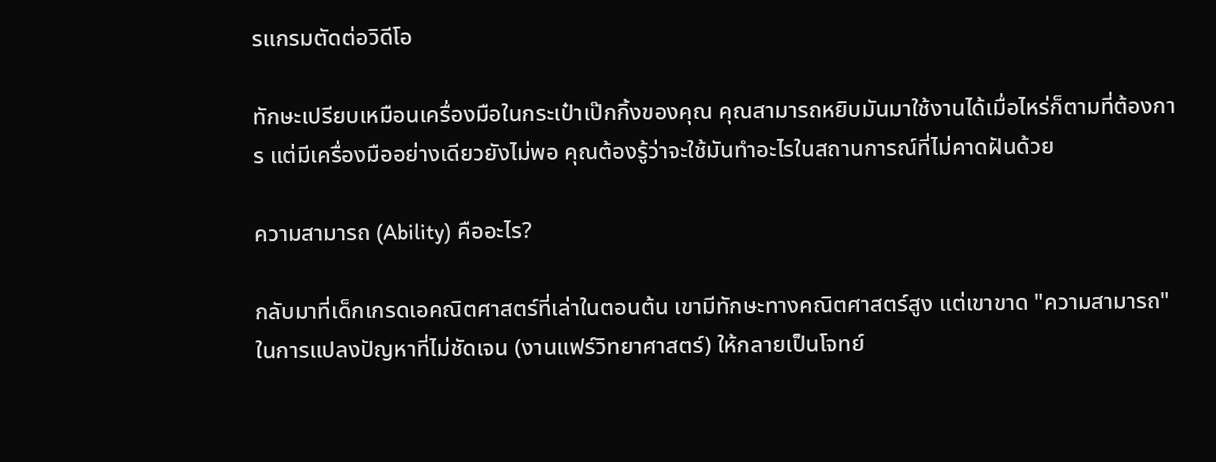รแกรมตัดต่อวิดีโอ

ทักษะเปรียบเหมือนเครื่องมือในกระเป๋าเป๊กกิ้งของคุณ คุณสามารถหยิบมันมาใช้งานได้เมื่อไหร่ก็ตามที่ต้องการ แต่มีเครื่องมืออย่างเดียวยังไม่พอ คุณต้องรู้ว่าจะใช้มันทำอะไรในสถานการณ์ที่ไม่คาดฝันด้วย

ความสามารถ (Ability) คืออะไร?

กลับมาที่เด็กเกรดเอคณิตศาสตร์ที่เล่าในตอนต้น เขามีทักษะทางคณิตศาสตร์สูง แต่เขาขาด "ความสามารถ" ในการแปลงปัญหาที่ไม่ชัดเจน (งานแฟร์วิทยาศาสตร์) ให้กลายเป็นโจทย์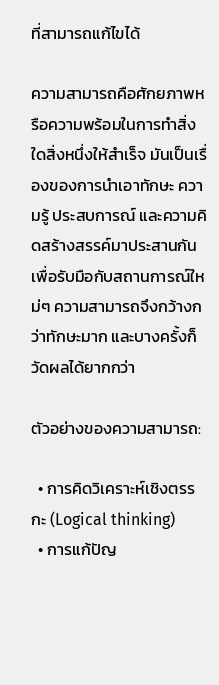ที่สามารถแก้ไขได้

ความสามารถคือศักยภาพหรือความพร้อมในการทำสิ่งใดสิ่งหนึ่งให้สำเร็จ มันเป็นเรื่องของการนำเอาทักษะ ความรู้ ประสบการณ์ และความคิดสร้างสรรค์มาประสานกันเพื่อรับมือกับสถานการณ์ใหม่ๆ ความสามารถจึงกว้างกว่าทักษะมาก และบางครั้งก็วัดผลได้ยากกว่า

ตัวอย่างของความสามารถ:

  • การคิดวิเคราะห์เชิงตรรกะ (Logical thinking)
  • การแก้ปัญ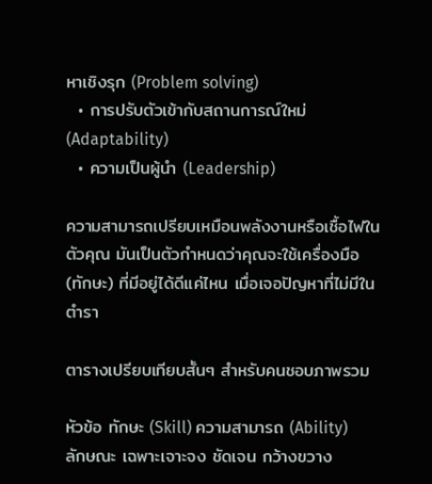หาเชิงรุก (Problem solving)
  • การปรับตัวเข้ากับสถานการณ์ใหม่ (Adaptability)
  • ความเป็นผู้นำ (Leadership)

ความสามารถเปรียบเหมือนพลังงานหรือเชื้อไฟในตัวคุณ มันเป็นตัวกำหนดว่าคุณจะใช้เครื่องมือ (ทักษะ) ที่มีอยู่ได้ดีแค่ไหน เมื่อเจอปัญหาที่ไม่มีในตำรา

ตารางเปรียบเทียบสั้นๆ สำหรับคนชอบภาพรวม

หัวข้อ ทักษะ (Skill) ความสามารถ (Ability)
ลักษณะ เฉพาะเจาะจง ชัดเจน กว้างขวาง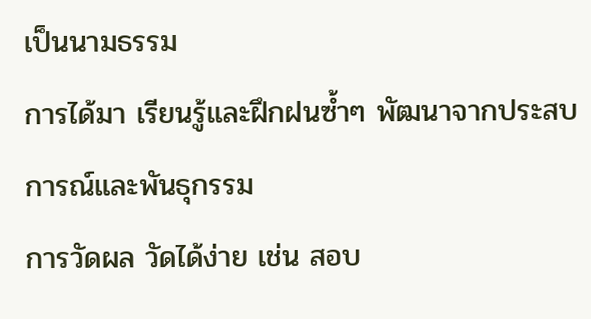เป็นนามธรรม
การได้มา เรียนรู้และฝึกฝนซ้ำๆ พัฒนาจากประสบการณ์และพันธุกรรม
การวัดผล วัดได้ง่าย เช่น สอบ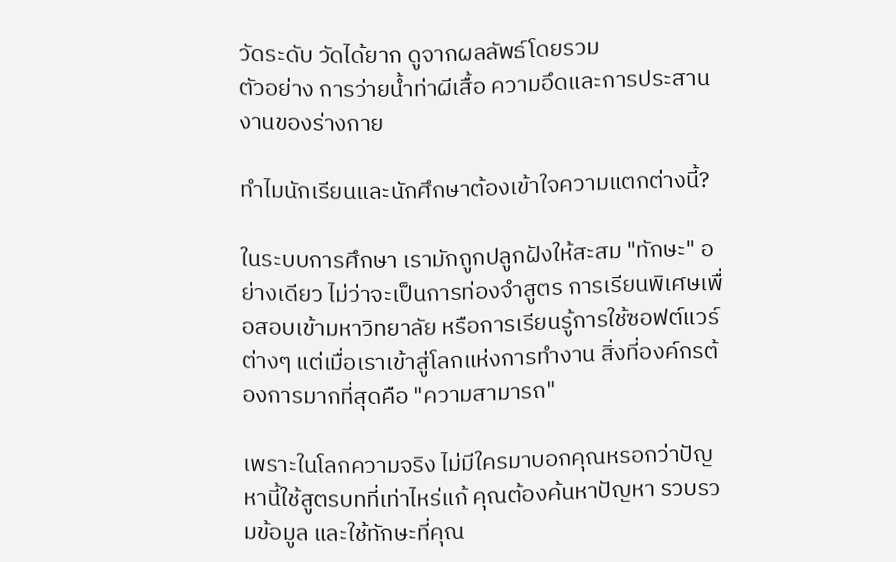วัดระดับ วัดได้ยาก ดูจากผลลัพธ์โดยรวม
ตัวอย่าง การว่ายน้ำท่าผีเสื้อ ความอึดและการประสานงานของร่างกาย

ทำไมนักเรียนและนักศึกษาต้องเข้าใจความแตกต่างนี้?

ในระบบการศึกษา เรามักถูกปลูกฝังให้สะสม "ทักษะ" อย่างเดียว ไม่ว่าจะเป็นการท่องจำสูตร การเรียนพิเศษเพื่อสอบเข้ามหาวิทยาลัย หรือการเรียนรู้การใช้ซอฟต์แวร์ต่างๆ แต่เมื่อเราเข้าสู่โลกแห่งการทำงาน สิ่งที่องค์กรต้องการมากที่สุดคือ "ความสามารถ"

เพราะในโลกความจริง ไม่มีใครมาบอกคุณหรอกว่าปัญหานี้ใช้สูตรบทที่เท่าไหร่แก้ คุณต้องค้นหาปัญหา รวบรวมข้อมูล และใช้ทักษะที่คุณ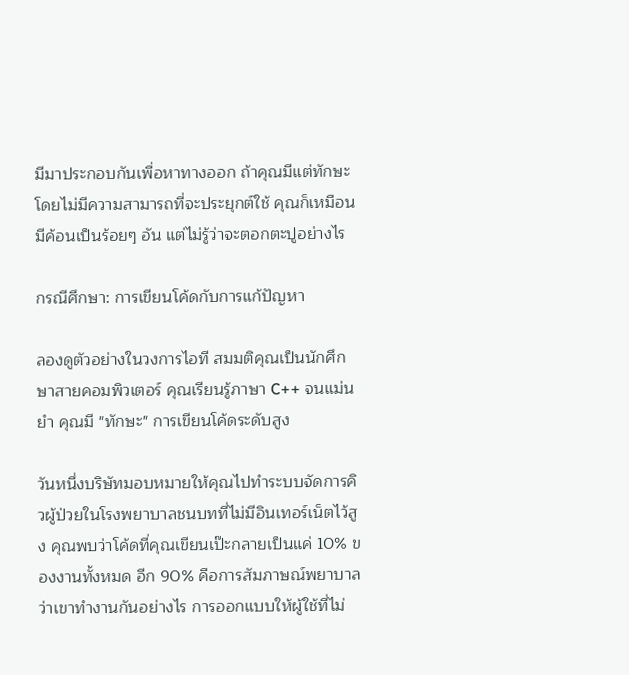มีมาประกอบกันเพื่อหาทางออก ถ้าคุณมีแต่ทักษะโดยไม่มีความสามารถที่จะประยุกต์ใช้ คุณก็เหมือนมีค้อนเป็นร้อยๆ อัน แต่ไม่รู้ว่าจะตอกตะปูอย่างไร

กรณีศึกษา: การเขียนโค้ดกับการแก้ปัญหา

ลองดูตัวอย่างในวงการไอที สมมติคุณเป็นนักศึกษาสายคอมพิวเตอร์ คุณเรียนรู้ภาษา C++ จนแม่นยำ คุณมี "ทักษะ" การเขียนโค้ดระดับสูง

วันหนึ่งบริษัทมอบหมายให้คุณไปทำระบบจัดการคิวผู้ป่วยในโรงพยาบาลชนบทที่ไม่มีอินเทอร์เน็ตไว้สูง คุณพบว่าโค้ดที่คุณเขียนเป๊ะกลายเป็นแค่ 10% ของงานทั้งหมด อีก 90% คือการสัมภาษณ์พยาบาลว่าเขาทำงานกันอย่างไร การออกแบบให้ผู้ใช้ที่ไม่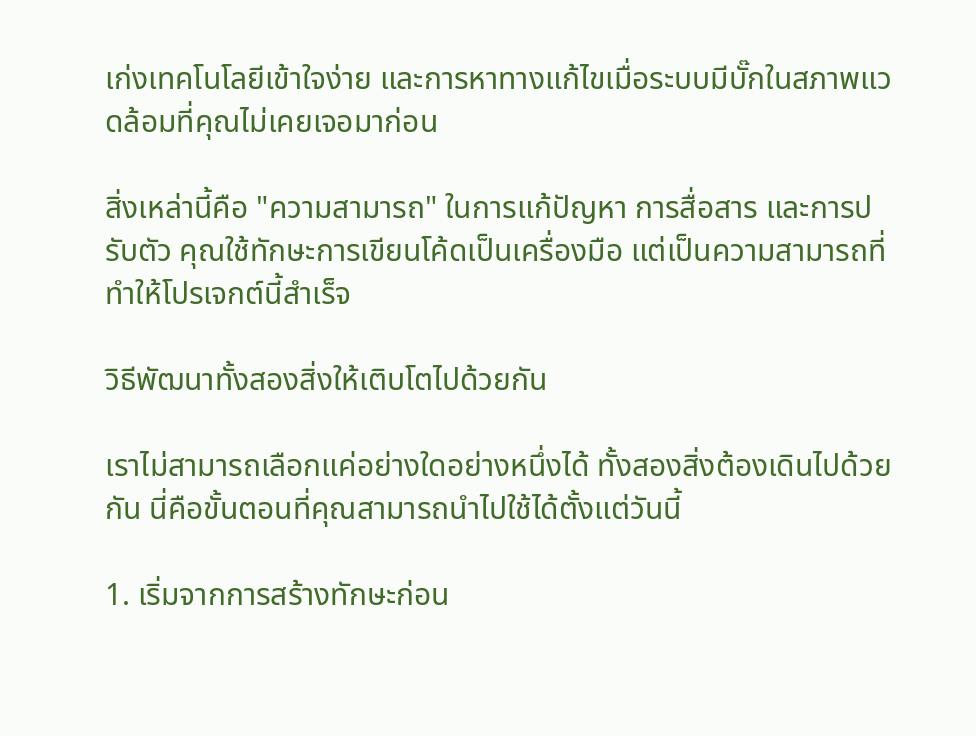เก่งเทคโนโลยีเข้าใจง่าย และการหาทางแก้ไขเมื่อระบบมีบั๊กในสภาพแวดล้อมที่คุณไม่เคยเจอมาก่อน

สิ่งเหล่านี้คือ "ความสามารถ" ในการแก้ปัญหา การสื่อสาร และการปรับตัว คุณใช้ทักษะการเขียนโค้ดเป็นเครื่องมือ แต่เป็นความสามารถที่ทำให้โปรเจกต์นี้สำเร็จ

วิธีพัฒนาทั้งสองสิ่งให้เติบโตไปด้วยกัน

เราไม่สามารถเลือกแค่อย่างใดอย่างหนึ่งได้ ทั้งสองสิ่งต้องเดินไปด้วยกัน นี่คือขั้นตอนที่คุณสามารถนำไปใช้ได้ตั้งแต่วันนี้

1. เริ่มจากการสร้างทักษะก่อน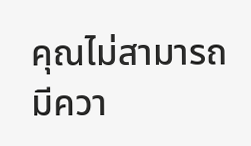คุณไม่สามารถมีควา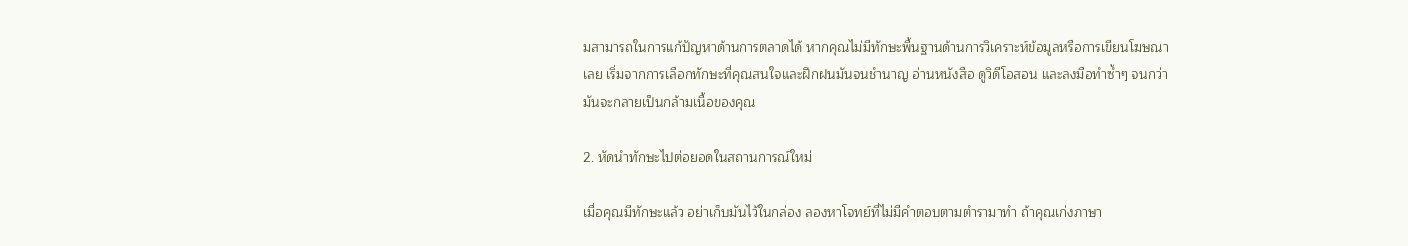มสามารถในการแก้ปัญหาด้านการตลาดได้ หากคุณไม่มีทักษะพื้นฐานด้านการวิเคราะห์ข้อมูลหรือการเขียนโฆษณาเลย เริ่มจากการเลือกทักษะที่คุณสนใจและฝึกฝนมันจนชำนาญ อ่านหนังสือ ดูวิดีโอสอน และลงมือทำซ้ำๆ จนกว่ามันจะกลายเป็นกล้ามเนื้อของคุณ

2. หัดนำทักษะไปต่อยอดในสถานการณ์ใหม่

เมื่อคุณมีทักษะแล้ว อย่าเก็บมันไว้ในกล่อง ลองหาโจทย์ที่ไม่มีคำตอบตามตำรามาทำ ถ้าคุณเก่งภาษา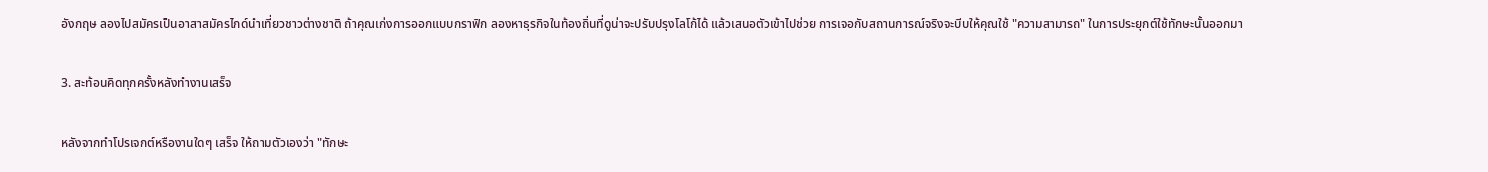อังกฤษ ลองไปสมัครเป็นอาสาสมัครไกด์นำเที่ยวชาวต่างชาติ ถ้าคุณเก่งการออกแบบกราฟิก ลองหาธุรกิจในท้องถิ่นที่ดูน่าจะปรับปรุงโลโก้ได้ แล้วเสนอตัวเข้าไปช่วย การเจอกับสถานการณ์จริงจะบีบให้คุณใช้ "ความสามารถ" ในการประยุกต์ใช้ทักษะนั้นออกมา

3. สะท้อนคิดทุกครั้งหลังทำงานเสร็จ

หลังจากทำโปรเจกต์หรืองานใดๆ เสร็จ ให้ถามตัวเองว่า "ทักษะ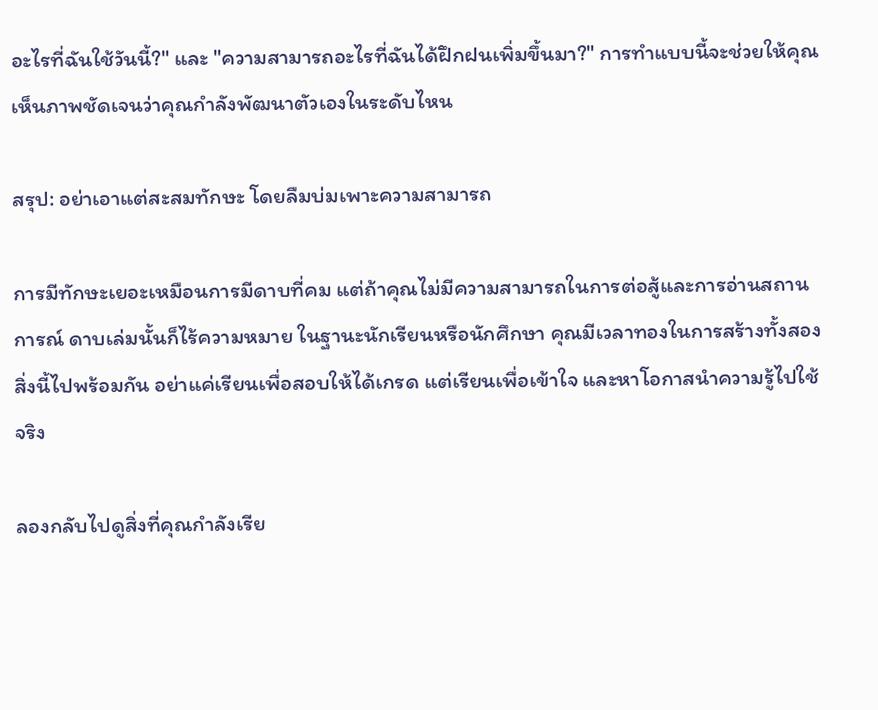อะไรที่ฉันใช้วันนี้?" และ "ความสามารถอะไรที่ฉันได้ฝึกฝนเพิ่มขึ้นมา?" การทำแบบนี้จะช่วยให้คุณเห็นภาพชัดเจนว่าคุณกำลังพัฒนาตัวเองในระดับไหน

สรุป: อย่าเอาแต่สะสมทักษะ โดยลืมบ่มเพาะความสามารถ

การมีทักษะเยอะเหมือนการมีดาบที่คม แต่ถ้าคุณไม่มีความสามารถในการต่อสู้และการอ่านสถานการณ์ ดาบเล่มนั้นก็ไร้ความหมาย ในฐานะนักเรียนหรือนักศึกษา คุณมีเวลาทองในการสร้างทั้งสองสิ่งนี้ไปพร้อมกัน อย่าแค่เรียนเพื่อสอบให้ได้เกรด แต่เรียนเพื่อเข้าใจ และหาโอกาสนำความรู้ไปใช้จริง

ลองกลับไปดูสิ่งที่คุณกำลังเรีย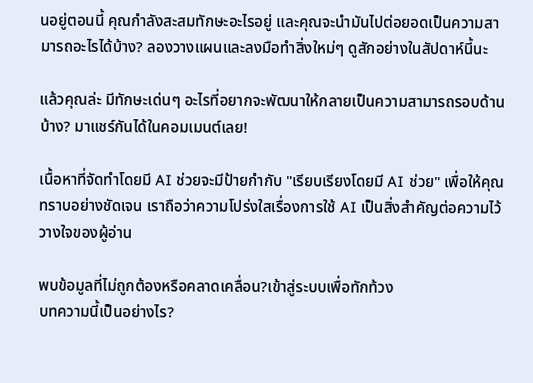นอยู่ตอนนี้ คุณกำลังสะสมทักษะอะไรอยู่ และคุณจะนำมันไปต่อยอดเป็นความสามารถอะไรได้บ้าง? ลองวางแผนและลงมือทำสิ่งใหม่ๆ ดูสักอย่างในสัปดาห์นี้นะ

แล้วคุณล่ะ มีทักษะเด่นๆ อะไรที่อยากจะพัฒนาให้กลายเป็นความสามารถรอบด้านบ้าง? มาแชร์กันได้ในคอมเมนต์เลย!

เนื้อหาที่จัดทำโดยมี AI ช่วยจะมีป้ายกำกับ "เรียบเรียงโดยมี AI ช่วย" เพื่อให้คุณทราบอย่างชัดเจน เราถือว่าความโปร่งใสเรื่องการใช้ AI เป็นสิ่งสำคัญต่อความไว้วางใจของผู้อ่าน

พบข้อมูลที่ไม่ถูกต้องหรือคลาดเคลื่อน?เข้าสู่ระบบเพื่อทักท้วง
บทความนี้เป็นอย่างไร?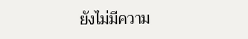ยังไม่มีความ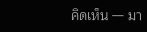คิดเห็น — มา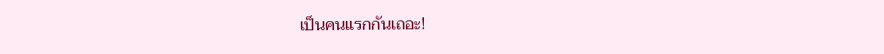เป็นคนแรกกันเถอะ!